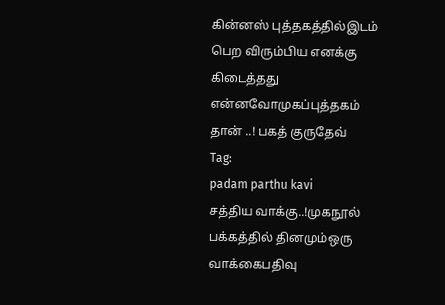கின்னஸ் புத்தகத்தில்இடம் பெற விரும்பிய எனக்கு கிடைத்தது என்னவோமுகப்புத்தகம் தான் ..! பகத் குருதேவ்
Tag:
padam parthu kavi
சத்திய வாக்கு..!முகநூல் பக்கத்தில் தினமும்ஒரு வாக்கைபதிவு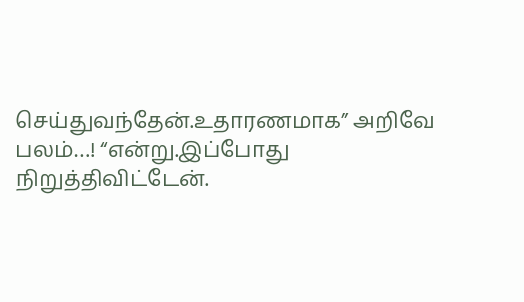செய்துவந்தேன்.உதாரணமாக” அறிவே பலம்…! “என்று.இப்போது நிறுத்திவிட்டேன்.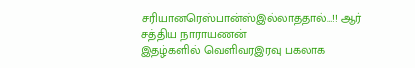சரியானரெஸ்பான்ஸ்இல்லாததால்…!! ஆர் சத்திய நாராயணன்
இதழ்களில் வெளிவரஇரவு பகலாக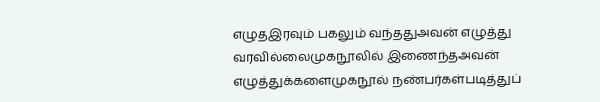எழுதஇரவும் பகலும் வந்ததுஅவன் எழுத்து வரவில்லைமுகநூலில் இணைந்தஅவன் எழுத்துக்களைமுகநூல் நண்பர்கள்படித்துப்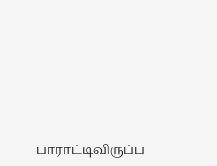பாராட்டிவிருப்ப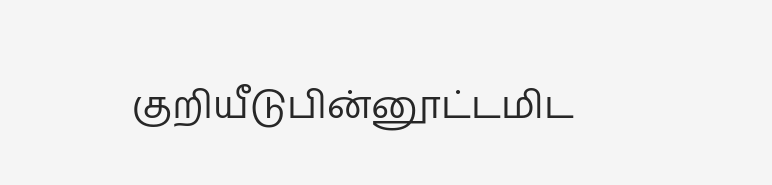குறியீடுபின்னூட்டமிட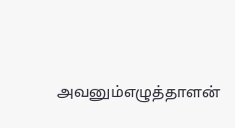அவனும்எழுத்தாளன்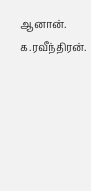ஆனான். க.ரவீந்திரன்.